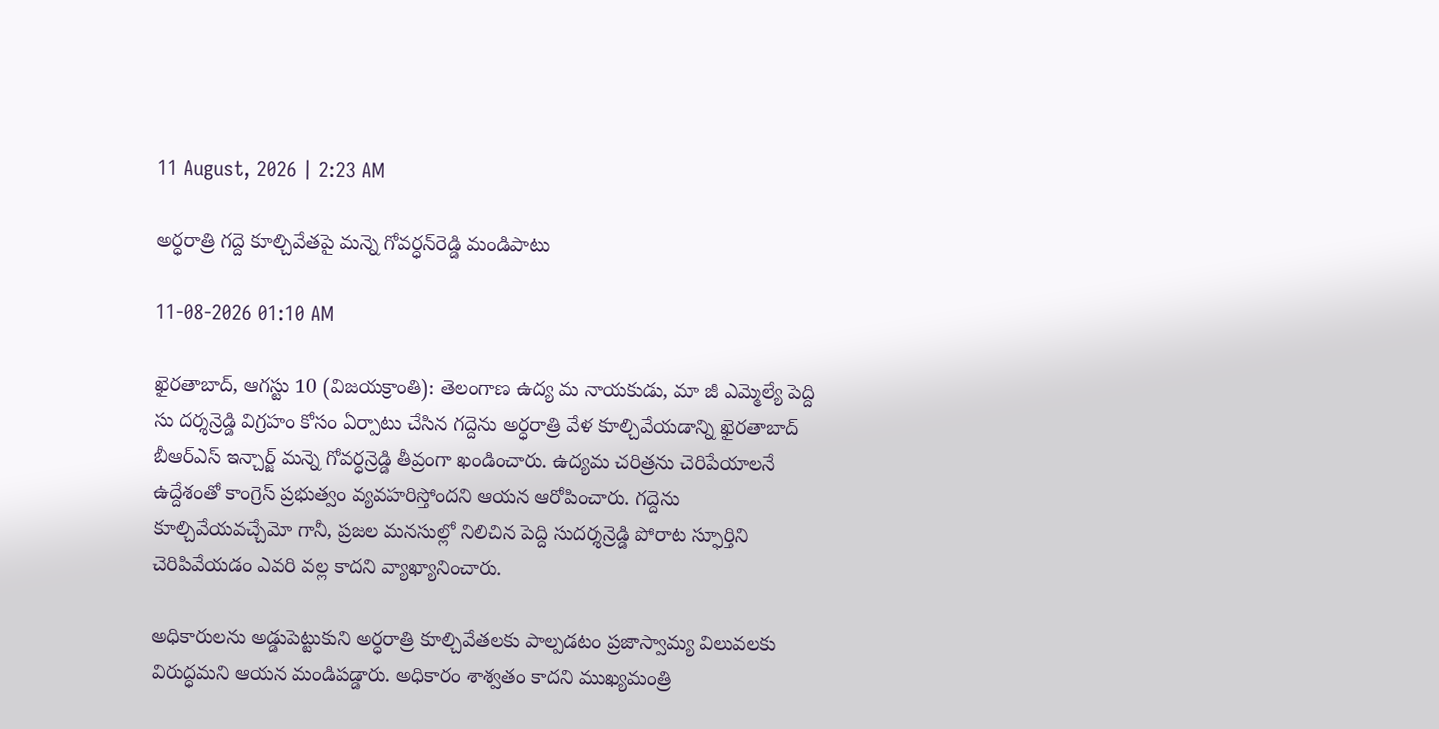11 August, 2026 | 2:23 AM

అర్ధరాత్రి గద్దె కూల్చివేతపై మన్నె గోవర్ధన్‌రెడ్డి మండిపాటు

11-08-2026 01:10 AM

ఖైరతాబాద్, ఆగస్టు 10 (విజయక్రాంతి): తెలంగాణ ఉద్య మ నాయకుడు, మా జీ ఎమ్మెల్యే పెద్ది సు దర్శన్రెడ్డి విగ్రహం కోసం ఏర్పాటు చేసిన గద్దెను అర్ధరాత్రి వేళ కూల్చివేయడాన్ని ఖైరతాబాద్ బీఆర్‌ఎస్ ఇన్చార్జ్ మన్నె గోవర్ధన్రెడ్డి తీవ్రంగా ఖండించారు. ఉద్యమ చరిత్రను చెరిపేయాలనే ఉద్దేశంతో కాంగ్రెస్ ప్రభుత్వం వ్యవహరిస్తోందని ఆయన ఆరోపించారు. గద్దెను కూల్చివేయవచ్చేమో గానీ, ప్రజల మనసుల్లో నిలిచిన పెద్ది సుదర్శన్రెడ్డి పోరాట స్ఫూర్తిని చెరిపివేయడం ఎవరి వల్ల కాదని వ్యాఖ్యానించారు.

అధికారులను అడ్డుపెట్టుకుని అర్ధరాత్రి కూల్చివేతలకు పాల్పడటం ప్రజాస్వామ్య విలువలకు విరుద్ధమని ఆయన మండిపడ్డారు. అధికారం శాశ్వతం కాదని ముఖ్యమంత్రి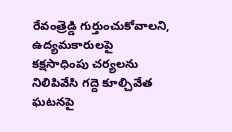రేవంత్రెడ్డి గుర్తుంచుకోవాలని, ఉద్యమకారులపై కక్షసాధింపు చర్యలను నిలిపివేసి గద్దె కూల్చివేత ఘటనపై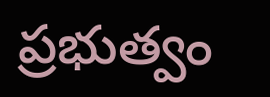ప్రభుత్వం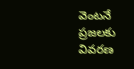వెంటనే ప్రజలకు వివరణ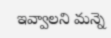ఇవ్వాలని మన్నె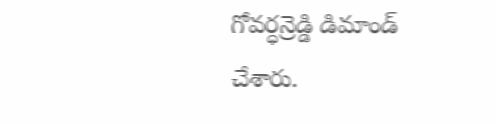గోవర్ధన్రెడ్డి డిమాండ్ చేశారు.